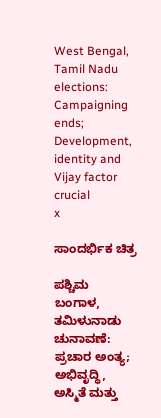West Bengal, Tamil Nadu elections: Campaigning ends; Development, identity and Vijay factor crucial
x

ಸಾಂದರ್ಭಿಕ ಚಿತ್ರ

ಪಶ್ಚಿಮ ಬಂಗಾಳ, ತಮಿಳುನಾಡು ಚುನಾವಣೆ: ಪ್ರಚಾರ ಅಂತ್ಯ; ಅಭಿವೃದ್ಧಿ, ಅಸ್ಮಿತೆ ಮತ್ತು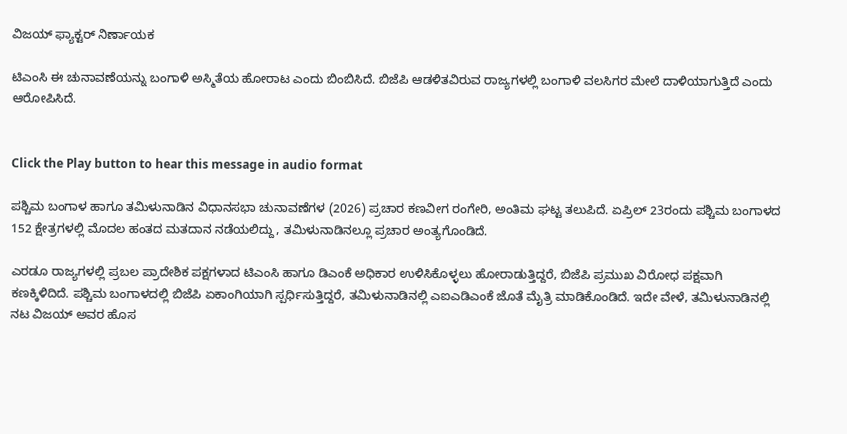ವಿಜಯ್ ಫ್ಯಾಕ್ಟರ್ ನಿರ್ಣಾಯಕ

ಟಿಎಂಸಿ ಈ ಚುನಾವಣೆಯನ್ನು ಬಂಗಾಳಿ ಅಸ್ಮಿತೆಯ ಹೋರಾಟ ಎಂದು ಬಿಂಬಿಸಿದೆ. ಬಿಜೆಪಿ ಆಡಳಿತವಿರುವ ರಾಜ್ಯಗಳಲ್ಲಿ ಬಂಗಾಳಿ ವಲಸಿಗರ ಮೇಲೆ ದಾಳಿಯಾಗುತ್ತಿದೆ ಎಂದು ಆರೋಪಿಸಿದೆ.


Click the Play button to hear this message in audio format

ಪಶ್ಚಿಮ ಬಂಗಾಳ ಹಾಗೂ ತಮಿಳುನಾಡಿನ ವಿಧಾನಸಭಾ ಚುನಾವಣೆಗಳ (2026) ಪ್ರಚಾರ ಕಣವೀಗ ರಂಗೇರಿ, ಅಂತಿಮ ಘಟ್ಟ ತಲುಪಿದೆ. ಏಪ್ರಿಲ್ 23ರಂದು ಪಶ್ಚಿಮ ಬಂಗಾಳದ 152 ಕ್ಷೇತ್ರಗಳಲ್ಲಿ ಮೊದಲ ಹಂತದ ಮತದಾನ ನಡೆಯಲಿದ್ದು, ತಮಿಳುನಾಡಿನಲ್ಲೂ ಪ್ರಚಾರ ಅಂತ್ಯಗೊಂಡಿದೆ.

ಎರಡೂ ರಾಜ್ಯಗಳಲ್ಲಿ ಪ್ರಬಲ ಪ್ರಾದೇಶಿಕ ಪಕ್ಷಗಳಾದ ಟಿಎಂಸಿ ಹಾಗೂ ಡಿಎಂಕೆ ಅಧಿಕಾರ ಉಳಿಸಿಕೊಳ್ಳಲು ಹೋರಾಡುತ್ತಿದ್ದರೆ, ಬಿಜೆಪಿ ಪ್ರಮುಖ ವಿರೋಧ ಪಕ್ಷವಾಗಿ ಕಣಕ್ಕಿಳಿದಿದೆ. ಪಶ್ಚಿಮ ಬಂಗಾಳದಲ್ಲಿ ಬಿಜೆಪಿ ಏಕಾಂಗಿಯಾಗಿ ಸ್ಪರ್ಧಿಸುತ್ತಿದ್ದರೆ, ತಮಿಳುನಾಡಿನಲ್ಲಿ ಎಐಎಡಿಎಂಕೆ ಜೊತೆ ಮೈತ್ರಿ ಮಾಡಿಕೊಂಡಿದೆ. ಇದೇ ವೇಳೆ, ತಮಿಳುನಾಡಿನಲ್ಲಿ ನಟ ವಿಜಯ್ ಅವರ ಹೊಸ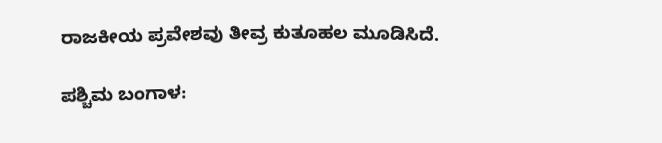ರಾಜಕೀಯ ಪ್ರವೇಶವು ತೀವ್ರ ಕುತೂಹಲ ಮೂಡಿಸಿದೆ.

ಪಶ್ಚಿಮ ಬಂಗಾಳ: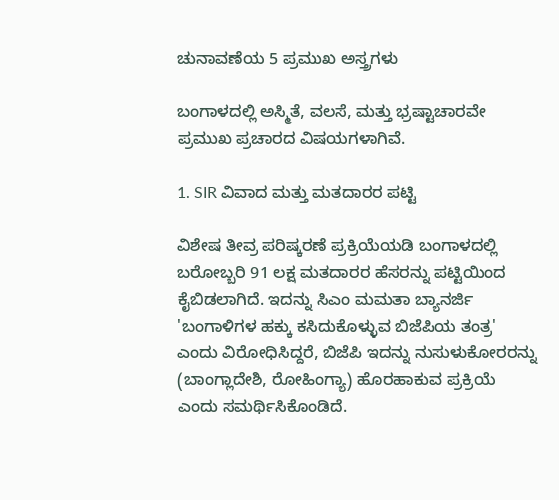ಚುನಾವಣೆಯ 5 ಪ್ರಮುಖ ಅಸ್ತ್ರಗಳು

ಬಂಗಾಳದಲ್ಲಿ ಅಸ್ಮಿತೆ, ವಲಸೆ, ಮತ್ತು ಭ್ರಷ್ಟಾಚಾರವೇ ಪ್ರಮುಖ ಪ್ರಚಾರದ ವಿಷಯಗಳಾಗಿವೆ.

1. SIR ವಿವಾದ ಮತ್ತು ಮತದಾರರ ಪಟ್ಟಿ

ವಿಶೇಷ ತೀವ್ರ ಪರಿಷ್ಕರಣೆ ಪ್ರಕ್ರಿಯೆಯಡಿ ಬಂಗಾಳದಲ್ಲಿ ಬರೋಬ್ಬರಿ 91 ಲಕ್ಷ ಮತದಾರರ ಹೆಸರನ್ನು ಪಟ್ಟಿಯಿಂದ ಕೈಬಿಡಲಾಗಿದೆ. ಇದನ್ನು ಸಿಎಂ ಮಮತಾ ಬ್ಯಾನರ್ಜಿ 'ಬಂಗಾಳಿಗಳ ಹಕ್ಕು ಕಸಿದುಕೊಳ್ಳುವ ಬಿಜೆಪಿಯ ತಂತ್ರ' ಎಂದು ವಿರೋಧಿಸಿದ್ದರೆ, ಬಿಜೆಪಿ ಇದನ್ನು ನುಸುಳುಕೋರರನ್ನು (ಬಾಂಗ್ಲಾದೇಶಿ, ರೋಹಿಂಗ್ಯಾ) ಹೊರಹಾಕುವ ಪ್ರಕ್ರಿಯೆ ಎಂದು ಸಮರ್ಥಿಸಿಕೊಂಡಿದೆ.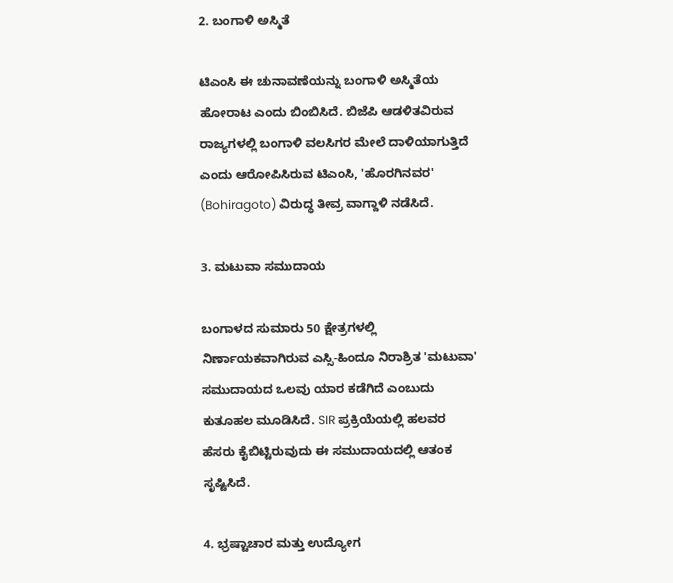2. ಬಂಗಾಳಿ ಅಸ್ಮಿತೆ

ಟಿಎಂಸಿ ಈ ಚುನಾವಣೆಯನ್ನು ಬಂಗಾಳಿ ಅಸ್ಮಿತೆಯ ಹೋರಾಟ ಎಂದು ಬಿಂಬಿಸಿದೆ. ಬಿಜೆಪಿ ಆಡಳಿತವಿರುವ ರಾಜ್ಯಗಳಲ್ಲಿ ಬಂಗಾಳಿ ವಲಸಿಗರ ಮೇಲೆ ದಾಳಿಯಾಗುತ್ತಿದೆ ಎಂದು ಆರೋಪಿಸಿರುವ ಟಿಎಂಸಿ, 'ಹೊರಗಿನವರ' (Bohiragoto) ವಿರುದ್ಧ ತೀವ್ರ ವಾಗ್ದಾಳಿ ನಡೆಸಿದೆ.

3. ಮಟುವಾ ಸಮುದಾಯ

ಬಂಗಾಳದ ಸುಮಾರು 50 ಕ್ಷೇತ್ರಗಳಲ್ಲಿ ನಿರ್ಣಾಯಕವಾಗಿರುವ ಎಸ್ಸಿ-ಹಿಂದೂ ನಿರಾಶ್ರಿತ 'ಮಟುವಾ' ಸಮುದಾಯದ ಒಲವು ಯಾರ ಕಡೆಗಿದೆ ಎಂಬುದು ಕುತೂಹಲ ಮೂಡಿಸಿದೆ. SIR ಪ್ರಕ್ರಿಯೆಯಲ್ಲಿ ಹಲವರ ಹೆಸರು ಕೈಬಿಟ್ಟಿರುವುದು ಈ ಸಮುದಾಯದಲ್ಲಿ ಆತಂಕ ಸೃಷ್ಟಿಸಿದೆ.

4. ಭ್ರಷ್ಟಾಚಾರ ಮತ್ತು ಉದ್ಯೋಗ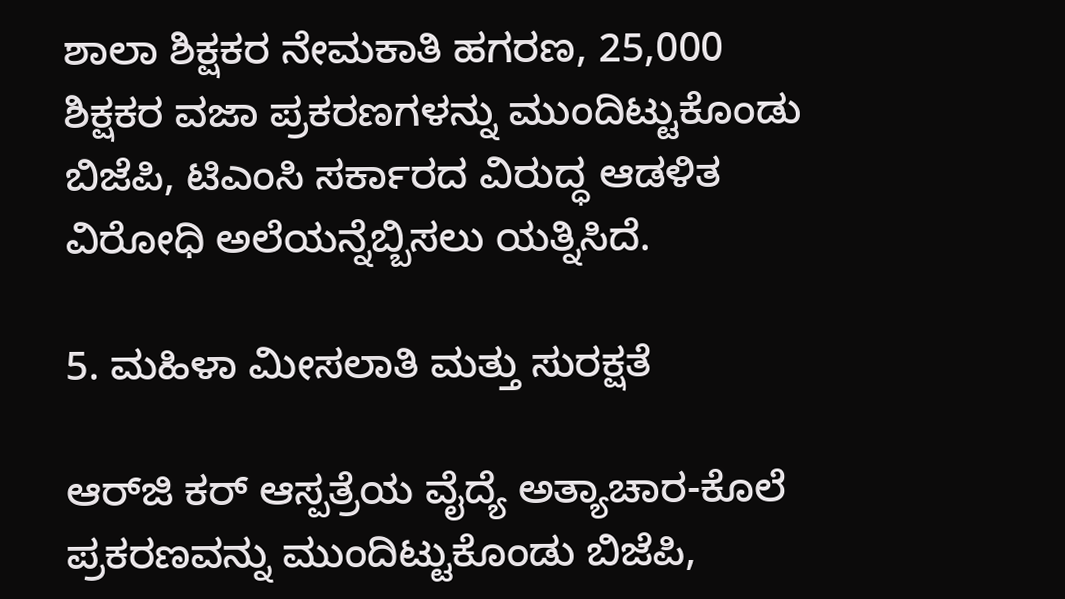ಶಾಲಾ ಶಿಕ್ಷಕರ ನೇಮಕಾತಿ ಹಗರಣ, 25,000 ಶಿಕ್ಷಕರ ವಜಾ ಪ್ರಕರಣಗಳನ್ನು ಮುಂದಿಟ್ಟುಕೊಂಡು ಬಿಜೆಪಿ, ಟಿಎಂಸಿ ಸರ್ಕಾರದ ವಿರುದ್ಧ ಆಡಳಿತ ವಿರೋಧಿ ಅಲೆಯನ್ನೆಬ್ಬಿಸಲು ಯತ್ನಿಸಿದೆ.

5. ಮಹಿಳಾ ಮೀಸಲಾತಿ ಮತ್ತು ಸುರಕ್ಷತೆ

ಆರ್‌ಜಿ ಕರ್ ಆಸ್ಪತ್ರೆಯ ವೈದ್ಯೆ ಅತ್ಯಾಚಾರ-ಕೊಲೆ ಪ್ರಕರಣವನ್ನು ಮುಂದಿಟ್ಟುಕೊಂಡು ಬಿಜೆಪಿ,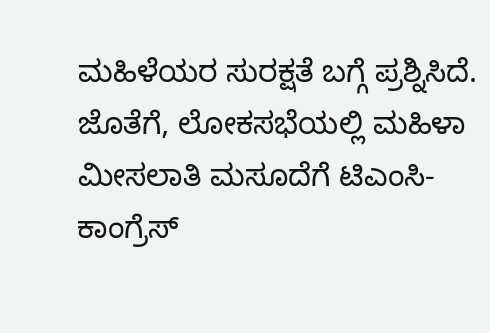ಮಹಿಳೆಯರ ಸುರಕ್ಷತೆ ಬಗ್ಗೆ ಪ್ರಶ್ನಿಸಿದೆ. ಜೊತೆಗೆ, ಲೋಕಸಭೆಯಲ್ಲಿ ಮಹಿಳಾ ಮೀಸಲಾತಿ ಮಸೂದೆಗೆ ಟಿಎಂಸಿ-ಕಾಂಗ್ರೆಸ್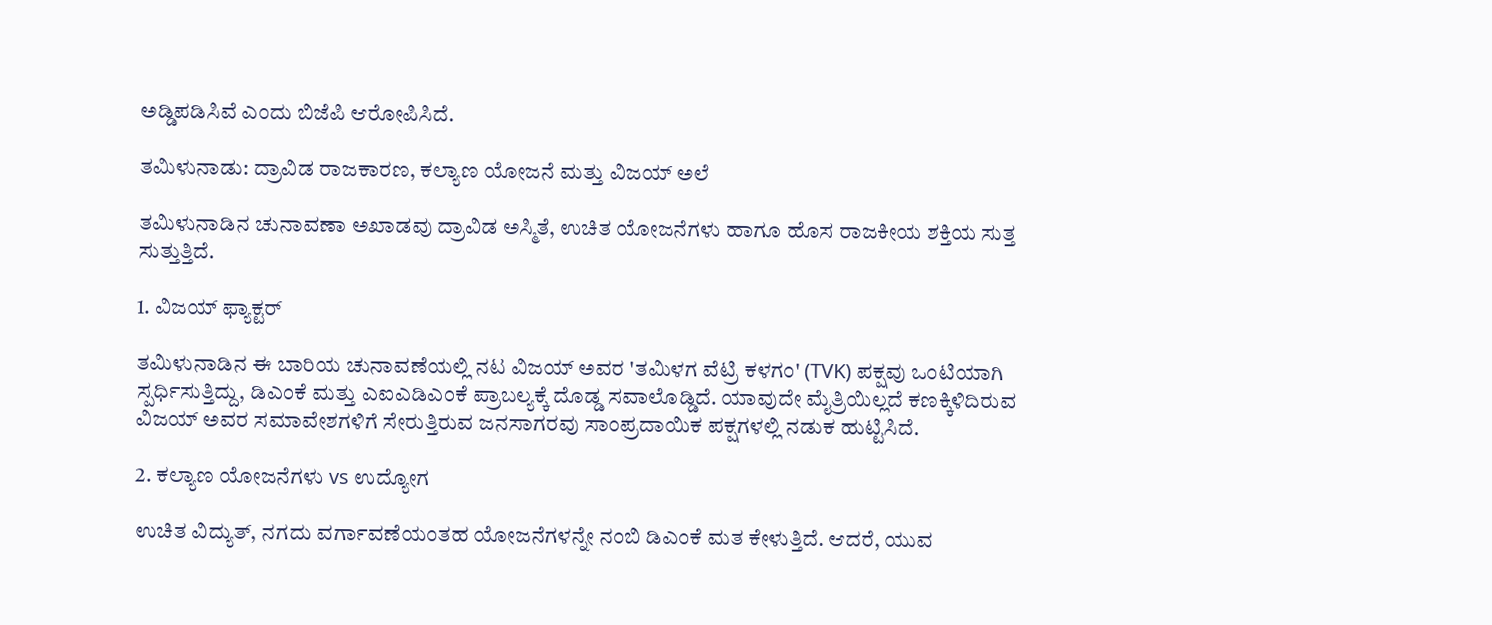ಅಡ್ಡಿಪಡಿಸಿವೆ ಎಂದು ಬಿಜೆಪಿ ಆರೋಪಿಸಿದೆ.

ತಮಿಳುನಾಡು: ದ್ರಾವಿಡ ರಾಜಕಾರಣ, ಕಲ್ಯಾಣ ಯೋಜನೆ ಮತ್ತು ವಿಜಯ್ ಅಲೆ

ತಮಿಳುನಾಡಿನ ಚುನಾವಣಾ ಅಖಾಡವು ದ್ರಾವಿಡ ಅಸ್ಮಿತೆ, ಉಚಿತ ಯೋಜನೆಗಳು ಹಾಗೂ ಹೊಸ ರಾಜಕೀಯ ಶಕ್ತಿಯ ಸುತ್ತ ಸುತ್ತುತ್ತಿದೆ.

1. ವಿಜಯ್ ಫ್ಯಾಕ್ಟರ್

ತಮಿಳುನಾಡಿನ ಈ ಬಾರಿಯ ಚುನಾವಣೆಯಲ್ಲಿ ನಟ ವಿಜಯ್ ಅವರ 'ತಮಿಳಗ ವೆಟ್ರಿ ಕಳಗಂ' (TVK) ಪಕ್ಷವು ಒಂಟಿಯಾಗಿ ಸ್ಪರ್ಧಿಸುತ್ತಿದ್ದು, ಡಿಎಂಕೆ ಮತ್ತು ಎಐಎಡಿಎಂಕೆ ಪ್ರಾಬಲ್ಯಕ್ಕೆ ದೊಡ್ಡ ಸವಾಲೊಡ್ಡಿದೆ. ಯಾವುದೇ ಮೈತ್ರಿಯಿಲ್ಲದೆ ಕಣಕ್ಕಿಳಿದಿರುವ ವಿಜಯ್ ಅವರ ಸಮಾವೇಶಗಳಿಗೆ ಸೇರುತ್ತಿರುವ ಜನಸಾಗರವು ಸಾಂಪ್ರದಾಯಿಕ ಪಕ್ಷಗಳಲ್ಲಿ ನಡುಕ ಹುಟ್ಟಿಸಿದೆ.

2. ಕಲ್ಯಾಣ ಯೋಜನೆಗಳು vs ಉದ್ಯೋಗ

ಉಚಿತ ವಿದ್ಯುತ್, ನಗದು ವರ್ಗಾವಣೆಯಂತಹ ಯೋಜನೆಗಳನ್ನೇ ನಂಬಿ ಡಿಎಂಕೆ ಮತ ಕೇಳುತ್ತಿದೆ. ಆದರೆ, ಯುವ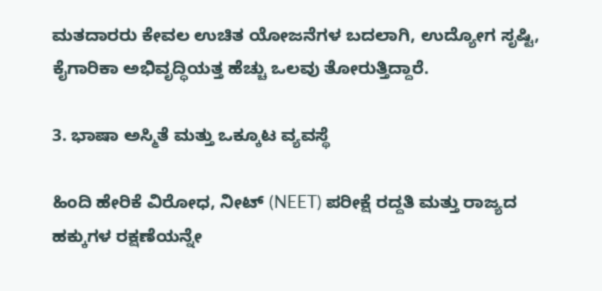ಮತದಾರರು ಕೇವಲ ಉಚಿತ ಯೋಜನೆಗಳ ಬದಲಾಗಿ, ಉದ್ಯೋಗ ಸೃಷ್ಟಿ, ಕೈಗಾರಿಕಾ ಅಭಿವೃದ್ಧಿಯತ್ತ ಹೆಚ್ಚು ಒಲವು ತೋರುತ್ತಿದ್ದಾರೆ.

3. ಭಾಷಾ ಅಸ್ಮಿತೆ ಮತ್ತು ಒಕ್ಕೂಟ ವ್ಯವಸ್ಥೆ

ಹಿಂದಿ ಹೇರಿಕೆ ವಿರೋಧ, ನೀಟ್ (NEET) ಪರೀಕ್ಷೆ ರದ್ದತಿ ಮತ್ತು ರಾಜ್ಯದ ಹಕ್ಕುಗಳ ರಕ್ಷಣೆಯನ್ನೇ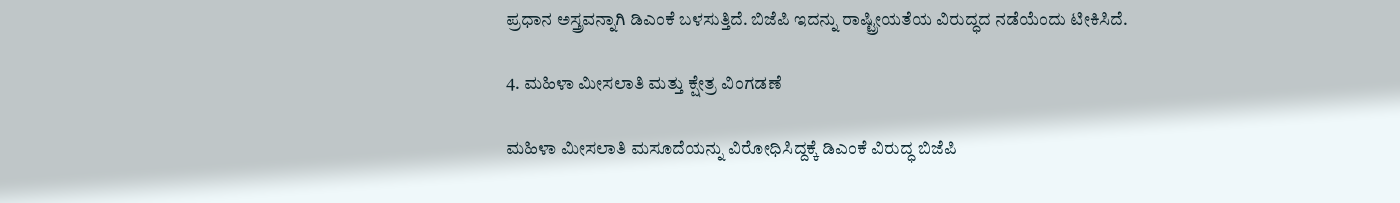ಪ್ರಧಾನ ಅಸ್ತ್ರವನ್ನಾಗಿ ಡಿಎಂಕೆ ಬಳಸುತ್ತಿದೆ. ಬಿಜೆಪಿ ಇದನ್ನು ರಾಷ್ಟ್ರೀಯತೆಯ ವಿರುದ್ಧದ ನಡೆಯೆಂದು ಟೀಕಿಸಿದೆ.

4. ಮಹಿಳಾ ಮೀಸಲಾತಿ ಮತ್ತು ಕ್ಷೇತ್ರ ವಿಂಗಡಣೆ

ಮಹಿಳಾ ಮೀಸಲಾತಿ ಮಸೂದೆಯನ್ನು ವಿರೋಧಿಸಿದ್ದಕ್ಕೆ ಡಿಎಂಕೆ ವಿರುದ್ಧ ಬಿಜೆಪಿ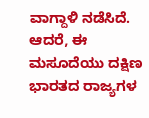ವಾಗ್ದಾಳಿ ನಡೆಸಿದೆ. ಆದರೆ, ಈ ಮಸೂದೆಯು ದಕ್ಷಿಣ ಭಾರತದ ರಾಜ್ಯಗಳ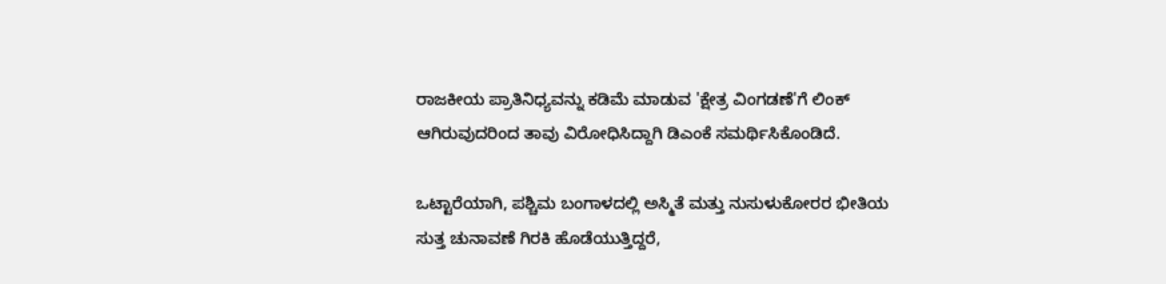ರಾಜಕೀಯ ಪ್ರಾತಿನಿಧ್ಯವನ್ನು ಕಡಿಮೆ ಮಾಡುವ 'ಕ್ಷೇತ್ರ ವಿಂಗಡಣೆ'ಗೆ ಲಿಂಕ್ ಆಗಿರುವುದರಿಂದ ತಾವು ವಿರೋಧಿಸಿದ್ದಾಗಿ ಡಿಎಂಕೆ ಸಮರ್ಥಿಸಿಕೊಂಡಿದೆ.

ಒಟ್ಟಾರೆಯಾಗಿ, ಪಶ್ಚಿಮ ಬಂಗಾಳದಲ್ಲಿ ಅಸ್ಮಿತೆ ಮತ್ತು ನುಸುಳುಕೋರರ ಭೀತಿಯ ಸುತ್ತ ಚುನಾವಣೆ ಗಿರಕಿ ಹೊಡೆಯುತ್ತಿದ್ದರೆ,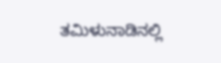ತಮಿಳುನಾಡಿನಲ್ಲಿ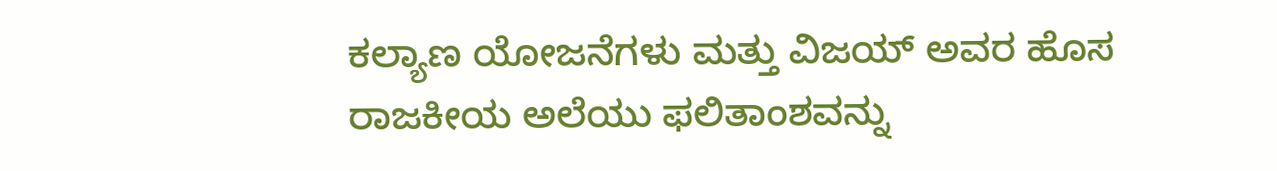ಕಲ್ಯಾಣ ಯೋಜನೆಗಳು ಮತ್ತು ವಿಜಯ್ ಅವರ ಹೊಸ ರಾಜಕೀಯ ಅಲೆಯು ಫಲಿತಾಂಶವನ್ನು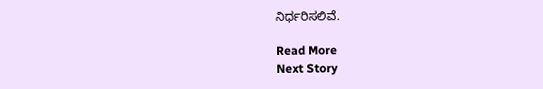ನಿರ್ಧರಿಸಲಿವೆ.

Read More
Next Story